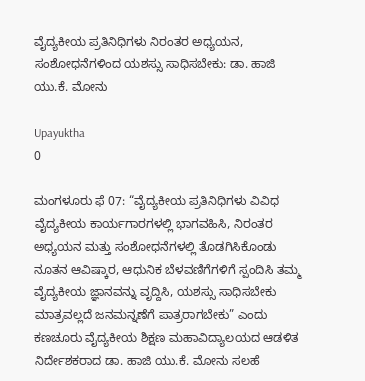ವೈದ್ಯಕೀಯ ಪ್ರತಿನಿಧಿಗಳು ನಿರಂತರ ಅಧ್ಯಯನ, ಸಂಶೋಧನೆಗಳಿಂದ ಯಶಸ್ಸು ಸಾಧಿಸಬೇಕು: ಡಾ. ಹಾಜಿ ಯು.ಕೆ. ಮೋನು

Upayuktha
0

ಮಂಗಳೂರು ಫೆ 07: “ವೈದ್ಯಕೀಯ ಪ್ರತಿನಿಧಿಗಳು ವಿವಿಧ ವೈದ್ಯಕೀಯ ಕಾರ್ಯಗಾರಗಳಲ್ಲಿ ಭಾಗವಹಿಸಿ, ನಿರಂತರ ಅಧ್ಯಯನ ಮತ್ತು ಸಂಶೋಧನೆಗಳಲ್ಲಿ ತೊಡಗಿಸಿಕೊಂಡು ನೂತನ ಆವಿಷ್ಕಾರ, ಆಧುನಿಕ ಬೆಳವಣಿಗೆಗಳಿಗೆ ಸ್ಪಂದಿಸಿ ತಮ್ಮ ವೈದ್ಯಕೀಯ ಜ್ಞಾನವನ್ನು ವೃದ್ದಿಸಿ, ಯಶಸ್ಸು ಸಾಧಿಸಬೇಕು ಮಾತ್ರವಲ್ಲದೆ ಜನಮನ್ನಣೆಗೆ ಪಾತ್ರರಾಗಬೇಕು” ಎಂದು ಕಣಚೂರು ವೈದ್ಯಕೀಯ ಶಿಕ್ಷಣ ಮಹಾವಿದ್ಯಾಲಯದ ಆಡಳಿತ ನಿರ್ದೇಶಕರಾದ ಡಾ. ಹಾಜಿ ಯು.ಕೆ. ಮೋನು ಸಲಹೆ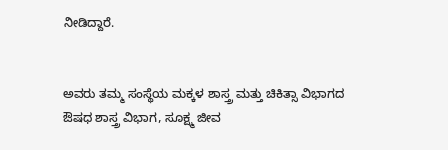ನೀಡಿದ್ದಾರೆ.


ಅವರು ತಮ್ಮ ಸಂಸ್ಥೆಯ ಮಕ್ಕಳ ಶಾಸ್ತ್ರ ಮತ್ತು ಚಿಕಿತ್ಸಾ ವಿಭಾಗದ ಔಷಧ ಶಾಸ್ತ್ರ ವಿಭಾಗ, ಸೂಕ್ಷ್ಮ ಜೀವ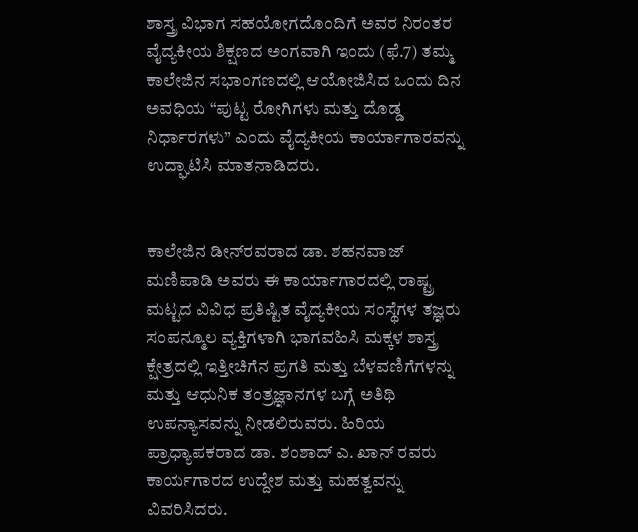ಶಾಸ್ತ್ರ ವಿಭಾಗ ಸಹಯೋಗದೊಂದಿಗೆ ಅವರ ನಿರಂತರ ವೈದ್ಯಕೀಯ ಶಿಕ್ಷಣದ ಅಂಗವಾಗಿ ಇಂದು (ಫೆ.7) ತಮ್ಮ ಕಾಲೇಜಿನ ಸಭಾಂಗಣದಲ್ಲಿ ಆಯೋಜಿಸಿದ ಒಂದು ದಿನ ಅವಧಿಯ “ಪುಟ್ಟ ರೋಗಿಗಳು ಮತ್ತು ದೊಡ್ಡ ನಿರ್ಧಾರಗಳು” ಎಂದು ವೈದ್ಯಕೀಯ ಕಾರ್ಯಾಗಾರವನ್ನು ಉದ್ಘಾಟಿಸಿ ಮಾತನಾಡಿದರು.


ಕಾಲೇಜಿನ ಡೀನ್‌ರವರಾದ ಡಾ. ಶಹನವಾಜ್ ಮಣಿಪಾಡಿ ಅವರು ಈ ಕಾರ್ಯಾಗಾರದಲ್ಲಿ ರಾಷ್ಟ್ರ ಮಟ್ಟದ ವಿವಿಧ ಪ್ರತಿಷ್ಟಿತ ವೈದ್ಯಕೀಯ ಸಂಸ್ಥೆಗಳ ತಜ್ಞರು ಸಂಪನ್ಮೂಲ ವ್ಯಕ್ತಿಗಳಾಗಿ ಭಾಗವಹಿಸಿ ಮಕ್ಕಳ ಶಾಸ್ತ್ರ ಕ್ಷೇತ್ರದಲ್ಲಿ ಇತ್ತೀಚಿಗೆನ ಪ್ರಗತಿ ಮತ್ತು ಬೆಳವಣಿಗೆಗಳನ್ನು ಮತ್ತು ಆಧುನಿಕ ತಂತ್ರಜ್ಞಾನಗಳ ಬಗ್ಗೆ ಅತಿಥಿ ಉಪನ್ಯಾಸವನ್ನು ನೀಡಲಿರುವರು. ಹಿರಿಯ ಪ್ರಾಧ್ಯಾಪಕರಾದ ಡಾ. ಶಂಶಾದ್ ಎ. ಖಾನ್ ರವರು ಕಾರ್ಯಗಾರದ ಉದ್ದೇಶ ಮತ್ತು ಮಹತ್ವವನ್ನು ವಿವರಿಸಿದರು.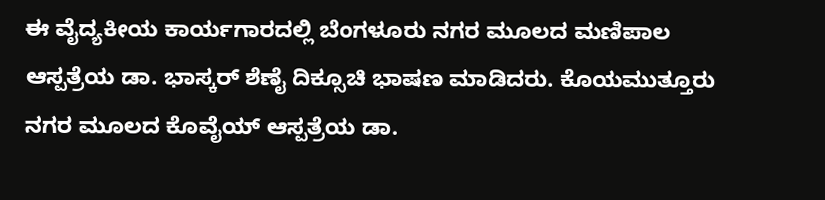ಈ ವೈದ್ಯಕೀಯ ಕಾರ್ಯಗಾರದಲ್ಲಿ ಬೆಂಗಳೂರು ನಗರ ಮೂಲದ ಮಣಿಪಾಲ ಆಸ್ಪತ್ರೆಯ ಡಾ. ಭಾಸ್ಕರ್ ಶೆಣೈ ದಿಕ್ಸೂಚಿ ಭಾಷಣ ಮಾಡಿದರು. ಕೊಯಮುತ್ತೂರು ನಗರ ಮೂಲದ ಕೊವೈಯ್ ಆಸ್ಪತ್ರೆಯ ಡಾ.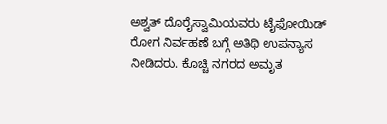ಅಶ್ವತ್ ದೊರೈಸ್ವಾಮಿಯವರು ಟೈಫೋಯಿಡ್ ರೋಗ ನಿರ್ವಹಣೆ ಬಗ್ಗೆ ಅತಿಥಿ ಉಪನ್ಯಾಸ ನೀಡಿದರು. ಕೊಚ್ಚಿ ನಗರದ ಅಮೃತ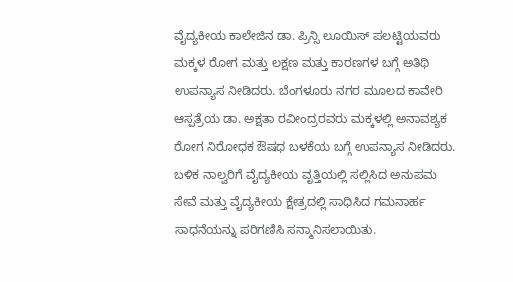ವೈದ್ಯಕೀಯ ಕಾಲೇಜಿನ ಡಾ. ಪ್ರಿನ್ಸಿ ಲೂಯಿಸ್ ಪಲಟ್ಟಿಯವರು ಮಕ್ಕಳ ರೋಗ ಮತ್ತು ಲಕ್ಷಣ ಮತ್ತು ಕಾರಣಗಳ ಬಗ್ಗೆ ಅತಿಥಿ ಉಪನ್ಯಾಸ ನೀಡಿದರು. ಬೆಂಗಳೂರು ನಗರ ಮೂಲದ ಕಾವೇರಿ ಆಸ್ಪತ್ರೆಯ ಡಾ. ಅಕ್ಷತಾ ರವೀಂದ್ರರವರು ಮಕ್ಕಳಲ್ಲಿ ಅನಾವಶ್ಯಕ ರೋಗ ನಿರೋಧಕ ಔಷಧ ಬಳಕೆಯ ಬಗ್ಗೆ ಉಪನ್ಯಾಸ ನೀಡಿದರು. ಬಳಿಕ ನಾಲ್ವರಿಗೆ ವೈದ್ಯಕೀಯ ವೃತ್ತಿಯಲ್ಲಿ ಸಲ್ಲಿಸಿದ ಅನುಪಮ ಸೇವೆ ಮತ್ತು ವೈದ್ಯಕೀಯ ಕ್ಷೇತ್ರದಲ್ಲಿ ಸಾಧಿಸಿದ ಗಮನಾರ್ಹ ಸಾಧನೆಯನ್ನು ಪರಿಗಣಿಸಿ ಸನ್ಮಾನಿಸಲಾಯಿತು.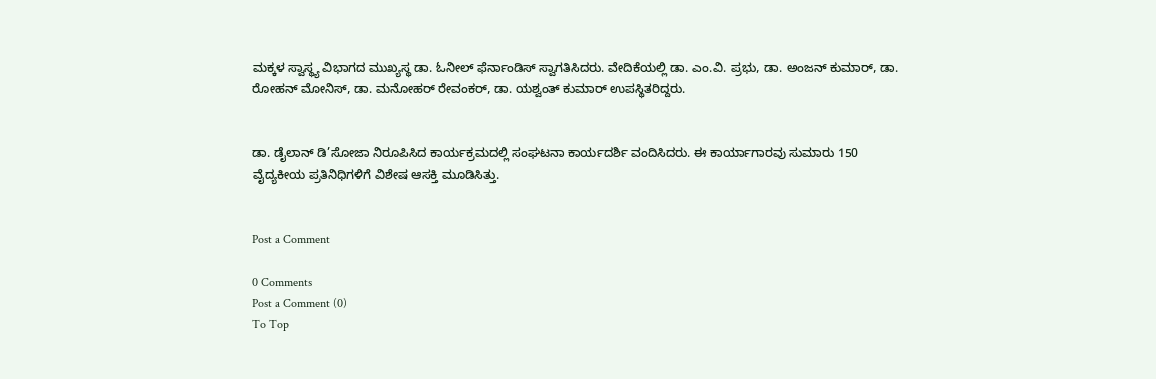ಮಕ್ಕಳ ಸ್ವಾಸ್ಥ್ಯ ವಿಭಾಗದ ಮುಖ್ಯಸ್ಥ ಡಾ. ಓನೀಲ್ ಫೆರ್ನಾಂಡಿಸ್ ಸ್ವಾಗತಿಸಿದರು. ವೇದಿಕೆಯಲ್ಲಿ ಡಾ. ಎಂ.ವಿ. ಪ್ರಭು, ಡಾ. ಅಂಜನ್ ಕುಮಾರ್, ಡಾ. ರೋಹನ್ ಮೋನಿಸ್, ಡಾ. ಮನೋಹರ್ ರೇವಂಕರ್, ಡಾ. ಯಶ್ವಂತ್ ಕುಮಾರ್ ಉಪಸ್ಥಿತರಿದ್ದರು.


ಡಾ. ಡೈಲಾನ್ ಡಿ’ಸೋಜಾ ನಿರೂಪಿಸಿದ ಕಾರ್ಯಕ್ರಮದಲ್ಲಿ ಸಂಘಟನಾ ಕಾರ್ಯದರ್ಶಿ ವಂದಿಸಿದರು. ಈ ಕಾರ್ಯಾಗಾರವು ಸುಮಾರು 150 ವೈದ್ಯಕೀಯ ಪ್ರತಿನಿಧಿಗಳಿಗೆ ವಿಶೇಷ ಆಸಕ್ತಿ ಮೂಡಿಸಿತ್ತು.


Post a Comment

0 Comments
Post a Comment (0)
To Top